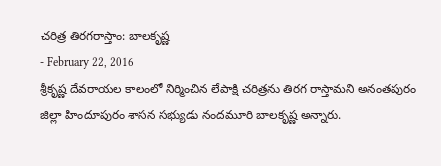చరిత్ర తిరగరాస్తాం: బాలకృష్ణ
- February 22, 2016
శ్రీకృష్ణ దేవరాయల కాలంలో నిర్మించిన లేపాక్షి చరిత్రను తిరగ రాస్తామని అనంతపురం జిల్లా హిందూపురం శాసన సభ్యుడు నందమూరి బాలకృష్ణ అన్నారు.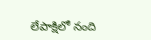లేపాక్షిలో నంది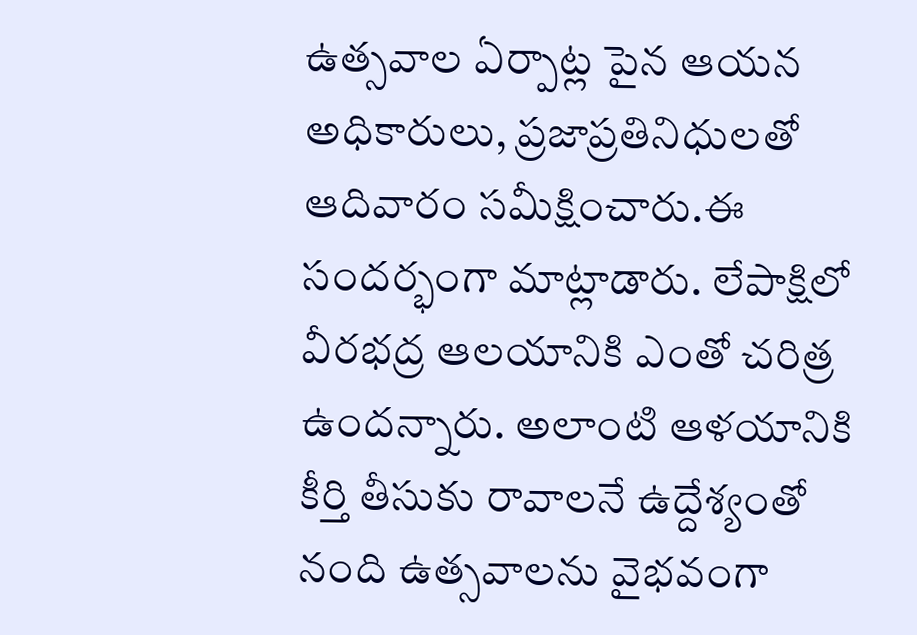ఉత్సవాల ఏర్పాట్ల పైన ఆయన అధికారులు, ప్రజాప్రతినిధులతో ఆదివారం సమీక్షించారు.ఈ సందర్భంగా మాట్లాడారు. లేపాక్షిలో వీరభద్ర ఆలయానికి ఎంతో చరిత్ర ఉందన్నారు. అలాంటి ఆళయానికి కీర్తి తీసుకు రావాలనే ఉద్దేశ్యంతో నంది ఉత్సవాలను వైభవంగా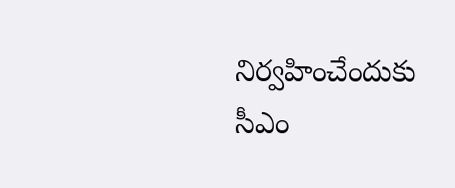నిర్వహించేందుకు సీఎం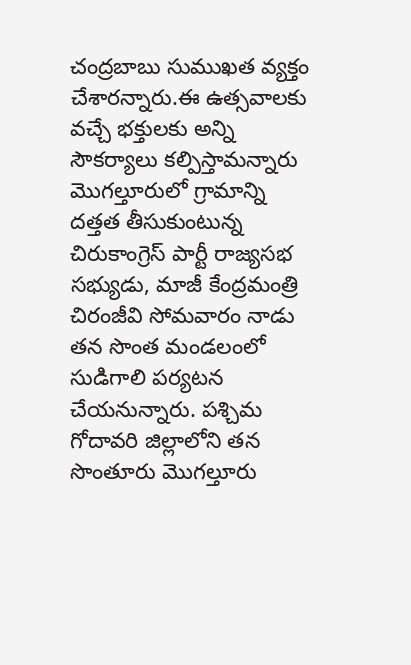చంద్రబాబు సుముఖత వ్యక్తం చేశారన్నారు.ఈ ఉత్సవాలకు వచ్చే భక్తులకు అన్ని సౌకర్యాలు కల్పిస్తామన్నారు మొగల్తూరులో గ్రామాన్ని దత్తత తీసుకుంటున్న చిరుకాంగ్రెస్ పార్టీ రాజ్యసభ సభ్యుడు, మాజీ కేంద్రమంత్రి చిరంజీవి సోమవారం నాడు తన సొంత మండలంలో సుడిగాలి పర్యటన చేయనున్నారు. పశ్చిమ గోదావరి జిల్లాలోని తన సొంతూరు మొగల్తూరు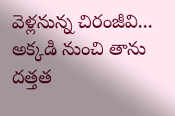వెళ్లనున్న చిరంజీవి... అక్కడి నుంచి తాను దత్తత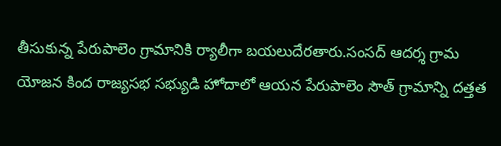తీసుకున్న పేరుపాలెం గ్రామానికి ర్యాలీగా బయలుదేరతారు.సంసద్ ఆదర్శ గ్రామ యోజన కింద రాజ్యసభ సభ్యుడి హోదాలో ఆయన పేరుపాలెం సౌత్ గ్రామాన్ని దత్తత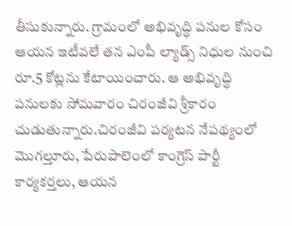తీసుకున్నారు. గ్రామంలో అభివృద్ధి పనుల కోసం ఆయన ఇటీవలే తన ఎంపీ ల్యాడ్స్ నిధుల నుంచి రూ.5 కోట్లను కేటాయించారు. ఆ అభివృద్ధి పనులకు సోమవారం చిరంజీవి శ్రీకారం చుడుతున్నారు.చిరంజీవి పర్యటన నేపథ్యంలో మొగల్తూరు, పేరుపాలెంలో కాంగ్రెస్ పార్టీ కార్యకర్తలు, ఆయన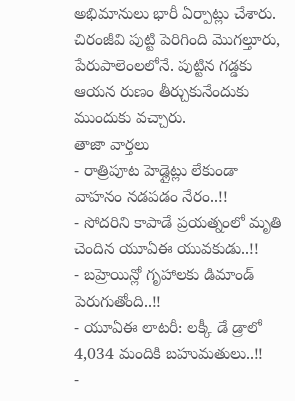అభిమానులు భారీ ఏర్పాట్లు చేశారు. చిరంజీవి పుట్టి పెరిగింది మొగల్తూరు, పేరుపాలెంలలోనే. పుట్టిన గడ్డకు ఆయన రుణం తీర్చుకునేందుకు ముందుకు వచ్చారు.
తాజా వార్తలు
- రాత్రిపూట హెడ్లైట్లు లేకుండా వాహనం నడపడం నేరం..!!
- సోదరిని కాపాడే ప్రయత్నంలో మృతి చెందిన యూఏఈ యువకుడు..!!
- బహ్రెయిన్లో గృహాలకు డిమాండ్ పెరుగుతోంది..!!
- యూఏఈ లాటరీ: లక్కీ డే డ్రాలో 4,034 మందికి బహుమతులు..!!
-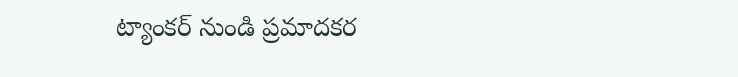ట్యాంకర్ నుండి ప్రమాదకర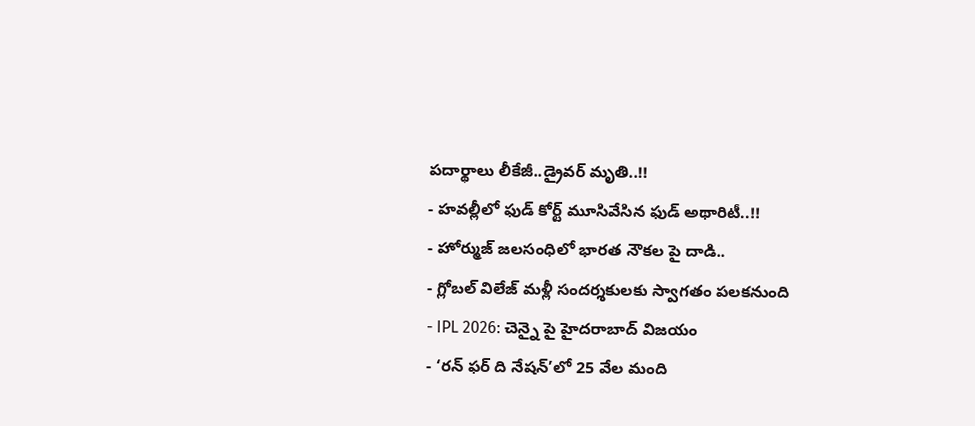పదార్థాలు లీకేజీ..డ్రైవర్ మృతి..!!
- హవల్లీలో ఫుడ్ కోర్ట్ మూసివేసిన ఫుడ్ అథారిటీ..!!
- హోర్ముజ్ జలసంధిలో భారత నౌకల పై దాడి..
- గ్లోబల్ విలేజ్ మళ్లీ సందర్శకులకు స్వాగతం పలకనుంది
- IPL 2026: చెన్నై పై హైదరాబాద్ విజయం
- ‘రన్ ఫర్ ది నేషన్’లో 25 వేల మంది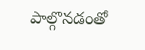పాల్గొనడంతో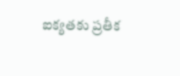ఐక్యతకు ప్రతీక